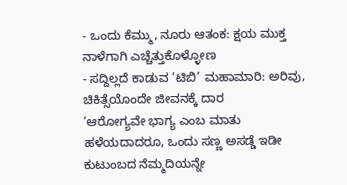- ಒಂದು ಕೆಮ್ಮು, ನೂರು ಆತಂಕ: ಕ್ಷಯ ಮುಕ್ತ ನಾಳೆಗಾಗಿ ಎಚ್ಚೆತ್ತುಕೊಳ್ಳೋಣ
- ಸದ್ದಿಲ್ಲದೆ ಕಾಡುವ ‘ಟಿಬಿ’ ಮಹಾಮಾರಿ: ಅರಿವು, ಚಿಕಿತ್ಸೆಯೊಂದೇ ಜೀವನಕ್ಕೆ ದಾರ
‘ಆರೋಗ್ಯವೇ ಭಾಗ್ಯ ಎಂಬ ಮಾತು ಹಳೆಯದಾದರೂ, ಒಂದು ಸಣ್ಣ ಅಸಡ್ಡೆ ಇಡೀ ಕುಟುಂಬದ ನೆಮ್ಮದಿಯನ್ನೇ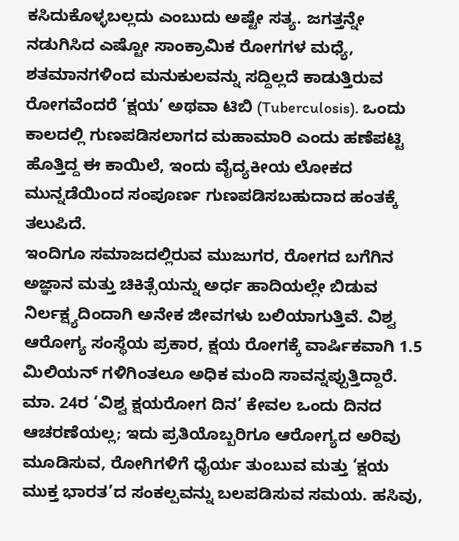ಕಸಿದುಕೊಳ್ಳಬಲ್ಲದು ಎಂಬುದು ಅಷ್ಟೇ ಸತ್ಯ. ಜಗತ್ತನ್ನೇ ನಡುಗಿಸಿದ ಎಷ್ಟೋ ಸಾಂಕ್ರಾಮಿಕ ರೋಗಗಳ ಮಧ್ಯೆ, ಶತಮಾನಗಳಿಂದ ಮನುಕುಲವನ್ನು ಸದ್ದಿಲ್ಲದೆ ಕಾಡುತ್ತಿರುವ ರೋಗವೆಂದರೆ ‘ಕ್ಷಯ’ ಅಥವಾ ಟಿಬಿ (Tuberculosis). ಒಂದು ಕಾಲದಲ್ಲಿ ಗುಣಪಡಿಸಲಾಗದ ಮಹಾಮಾರಿ ಎಂದು ಹಣೆಪಟ್ಟಿ ಹೊತ್ತಿದ್ದ ಈ ಕಾಯಿಲೆ, ಇಂದು ವೈದ್ಯಕೀಯ ಲೋಕದ ಮುನ್ನಡೆಯಿಂದ ಸಂಪೂರ್ಣ ಗುಣಪಡಿಸಬಹುದಾದ ಹಂತಕ್ಕೆ ತಲುಪಿದೆ.
ಇಂದಿಗೂ ಸಮಾಜದಲ್ಲಿರುವ ಮುಜುಗರ, ರೋಗದ ಬಗೆಗಿನ ಅಜ್ಞಾನ ಮತ್ತು ಚಿಕಿತ್ಸೆಯನ್ನು ಅರ್ಧ ಹಾದಿಯಲ್ಲೇ ಬಿಡುವ ನಿರ್ಲಕ್ಷ್ಯದಿಂದಾಗಿ ಅನೇಕ ಜೀವಗಳು ಬಲಿಯಾಗುತ್ತಿವೆ. ವಿಶ್ವ ಆರೋಗ್ಯ ಸಂಸ್ಥೆಯ ಪ್ರಕಾರ, ಕ್ಷಯ ರೋಗಕ್ಕೆ ವಾರ್ಷಿಕವಾಗಿ 1.5 ಮಿಲಿಯನ್ ಗಳಿಗಿಂತಲೂ ಅಧಿಕ ಮಂದಿ ಸಾವನ್ನಪ್ಪುತ್ತಿದ್ದಾರೆ.
ಮಾ. 24ರ ‘ವಿಶ್ವ ಕ್ಷಯರೋಗ ದಿನ’ ಕೇವಲ ಒಂದು ದಿನದ ಆಚರಣೆಯಲ್ಲ; ಇದು ಪ್ರತಿಯೊಬ್ಬರಿಗೂ ಆರೋಗ್ಯದ ಅರಿವು ಮೂಡಿಸುವ, ರೋಗಿಗಳಿಗೆ ಧೈರ್ಯ ತುಂಬುವ ಮತ್ತು ‘ಕ್ಷಯ ಮುಕ್ತ ಭಾರತ’ದ ಸಂಕಲ್ಪವನ್ನು ಬಲಪಡಿಸುವ ಸಮಯ. ಹಸಿವು,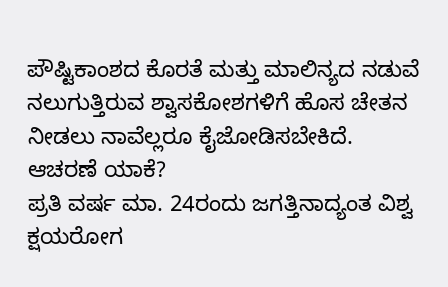ಪೌಷ್ಟಿಕಾಂಶದ ಕೊರತೆ ಮತ್ತು ಮಾಲಿನ್ಯದ ನಡುವೆ ನಲುಗುತ್ತಿರುವ ಶ್ವಾಸಕೋಶಗಳಿಗೆ ಹೊಸ ಚೇತನ ನೀಡಲು ನಾವೆಲ್ಲರೂ ಕೈಜೋಡಿಸಬೇಕಿದೆ.
ಆಚರಣೆ ಯಾಕೆ?
ಪ್ರತಿ ವರ್ಷ ಮಾ. 24ರಂದು ಜಗತ್ತಿನಾದ್ಯಂತ ವಿಶ್ವ ಕ್ಷಯರೋಗ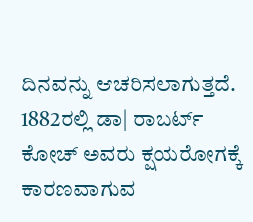ದಿನವನ್ನು ಆಚರಿಸಲಾಗುತ್ತದೆ. 1882ರಲ್ಲಿ ಡಾ| ರಾಬರ್ಟ್ ಕೋಚ್ ಅವರು ಕ್ಷಯರೋಗಕ್ಕೆ ಕಾರಣವಾಗುವ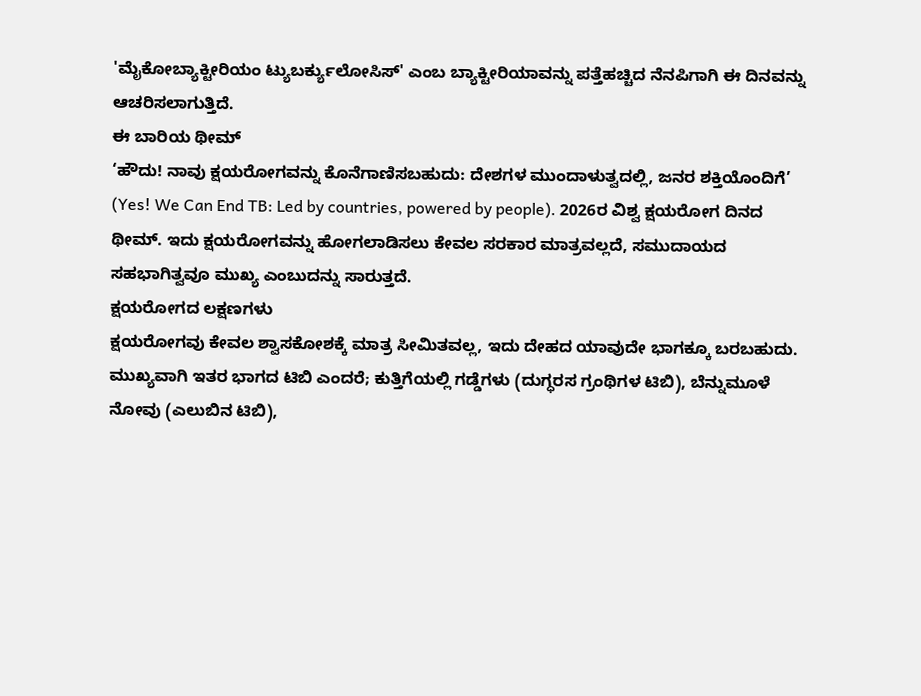'ಮೈಕೋಬ್ಯಾಕ್ಟೀರಿಯಂ ಟ್ಯುಬರ್ಕ್ಯುಲೋಸಿಸ್' ಎಂಬ ಬ್ಯಾಕ್ಟೀರಿಯಾವನ್ನು ಪತ್ತೆಹಚ್ಚಿದ ನೆನಪಿಗಾಗಿ ಈ ದಿನವನ್ನು ಆಚರಿಸಲಾಗುತ್ತಿದೆ.
ಈ ಬಾರಿಯ ಥೀಮ್
‘ಹೌದು! ನಾವು ಕ್ಷಯರೋಗವನ್ನು ಕೊನೆಗಾಣಿಸಬಹುದು: ದೇಶಗಳ ಮುಂದಾಳುತ್ವದಲ್ಲಿ, ಜನರ ಶಕ್ತಿಯೊಂದಿಗೆ’ (Yes! We Can End TB: Led by countries, powered by people). 2026ರ ವಿಶ್ವ ಕ್ಷಯರೋಗ ದಿನದ ಥೀಮ್. ಇದು ಕ್ಷಯರೋಗವನ್ನು ಹೋಗಲಾಡಿಸಲು ಕೇವಲ ಸರಕಾರ ಮಾತ್ರವಲ್ಲದೆ, ಸಮುದಾಯದ ಸಹಭಾಗಿತ್ವವೂ ಮುಖ್ಯ ಎಂಬುದನ್ನು ಸಾರುತ್ತದೆ.
ಕ್ಷಯರೋಗದ ಲಕ್ಷಣಗಳು
ಕ್ಷಯರೋಗವು ಕೇವಲ ಶ್ವಾಸಕೋಶಕ್ಕೆ ಮಾತ್ರ ಸೀಮಿತವಲ್ಲ, ಇದು ದೇಹದ ಯಾವುದೇ ಭಾಗಕ್ಕೂ ಬರಬಹುದು. ಮುಖ್ಯವಾಗಿ ಇತರ ಭಾಗದ ಟಿಬಿ ಎಂದರೆ; ಕುತ್ತಿಗೆಯಲ್ಲಿ ಗಡ್ಡೆಗಳು (ದುಗ್ಧರಸ ಗ್ರಂಥಿಗಳ ಟಿಬಿ), ಬೆನ್ನುಮೂಳೆ ನೋವು (ಎಲುಬಿನ ಟಿಬಿ),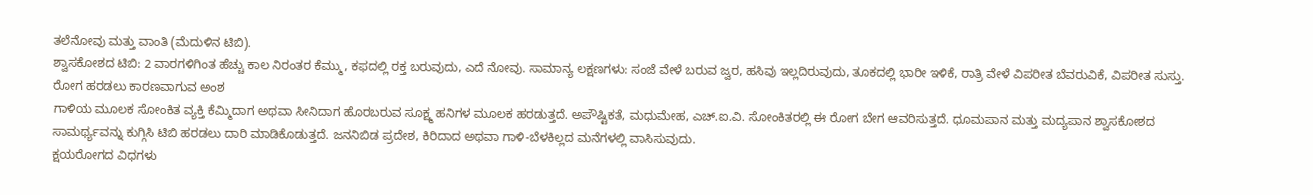ತಲೆನೋವು ಮತ್ತು ವಾಂತಿ (ಮೆದುಳಿನ ಟಿಬಿ).
ಶ್ವಾಸಕೋಶದ ಟಿಬಿ: 2 ವಾರಗಳಿಗಿಂತ ಹೆಚ್ಚು ಕಾಲ ನಿರಂತರ ಕೆಮ್ಮು, ಕಫದಲ್ಲಿ ರಕ್ತ ಬರುವುದು, ಎದೆ ನೋವು. ಸಾಮಾನ್ಯ ಲಕ್ಷಣಗಳು: ಸಂಜೆ ವೇಳೆ ಬರುವ ಜ್ವರ, ಹಸಿವು ಇಲ್ಲದಿರುವುದು, ತೂಕದಲ್ಲಿ ಭಾರೀ ಇಳಿಕೆ, ರಾತ್ರಿ ವೇಳೆ ವಿಪರೀತ ಬೆವರುವಿಕೆ, ವಿಪರೀತ ಸುಸ್ತು.
ರೋಗ ಹರಡಲು ಕಾರಣವಾಗುವ ಅಂಶ
ಗಾಳಿಯ ಮೂಲಕ ಸೋಂಕಿತ ವ್ಯಕ್ತಿ ಕೆಮ್ಮಿದಾಗ ಅಥವಾ ಸೀನಿದಾಗ ಹೊರಬರುವ ಸೂಕ್ಷ್ಮ ಹನಿಗಳ ಮೂಲಕ ಹರಡುತ್ತದೆ. ಅಪೌಷ್ಟಿಕತೆ, ಮಧುಮೇಹ, ಎಚ್.ಐ.ವಿ. ಸೋಂಕಿತರಲ್ಲಿ ಈ ರೋಗ ಬೇಗ ಆವರಿಸುತ್ತದೆ. ಧೂಮಪಾನ ಮತ್ತು ಮದ್ಯಪಾನ ಶ್ವಾಸಕೋಶದ ಸಾಮರ್ಥ್ಯವನ್ನು ಕುಗ್ಗಿಸಿ ಟಿಬಿ ಹರಡಲು ದಾರಿ ಮಾಡಿಕೊಡುತ್ತದೆ. ಜನನಿಬಿಡ ಪ್ರದೇಶ, ಕಿರಿದಾದ ಅಥವಾ ಗಾಳಿ-ಬೆಳಕಿಲ್ಲದ ಮನೆಗಳಲ್ಲಿ ವಾಸಿಸುವುದು.
ಕ್ಷಯರೋಗದ ವಿಧಗಳು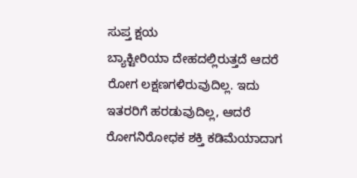ಸುಪ್ತ ಕ್ಷಯ
ಬ್ಯಾಕ್ಟೀರಿಯಾ ದೇಹದಲ್ಲಿರುತ್ತದೆ ಆದರೆ ರೋಗ ಲಕ್ಷಣಗಳಿರುವುದಿಲ್ಲ. ಇದು ಇತರರಿಗೆ ಹರಡುವುದಿಲ್ಲ, ಆದರೆ ರೋಗನಿರೋಧಕ ಶಕ್ತಿ ಕಡಿಮೆಯಾದಾಗ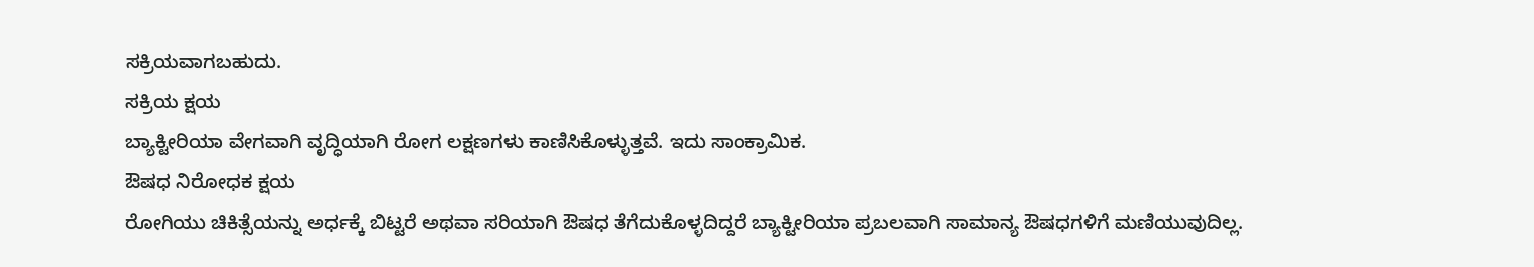ಸಕ್ರಿಯವಾಗಬಹುದು.
ಸಕ್ರಿಯ ಕ್ಷಯ
ಬ್ಯಾಕ್ಟೀರಿಯಾ ವೇಗವಾಗಿ ವೃದ್ಧಿಯಾಗಿ ರೋಗ ಲಕ್ಷಣಗಳು ಕಾಣಿಸಿಕೊಳ್ಳುತ್ತವೆ. ಇದು ಸಾಂಕ್ರಾಮಿಕ.
ಔಷಧ ನಿರೋಧಕ ಕ್ಷಯ
ರೋಗಿಯು ಚಿಕಿತ್ಸೆಯನ್ನು ಅರ್ಧಕ್ಕೆ ಬಿಟ್ಟರೆ ಅಥವಾ ಸರಿಯಾಗಿ ಔಷಧ ತೆಗೆದುಕೊಳ್ಳದಿದ್ದರೆ ಬ್ಯಾಕ್ಟೀರಿಯಾ ಪ್ರಬಲವಾಗಿ ಸಾಮಾನ್ಯ ಔಷಧಗಳಿಗೆ ಮಣಿಯುವುದಿಲ್ಲ.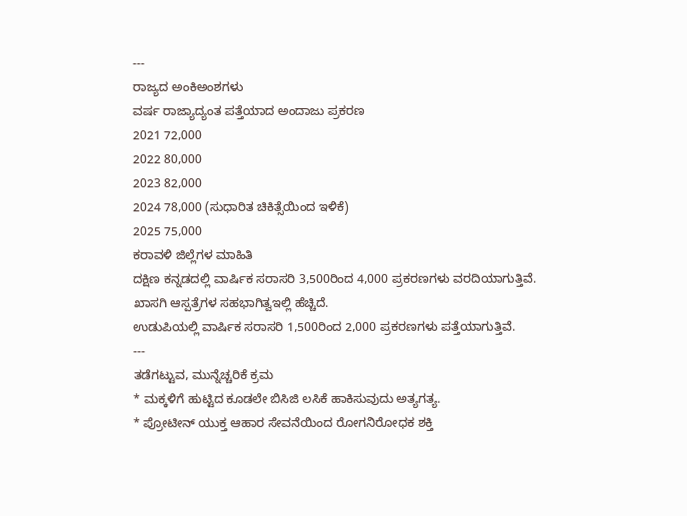---
ರಾಜ್ಯದ ಅಂಕಿಅಂಶಗಳು
ವರ್ಷ ರಾಜ್ಯಾದ್ಯಂತ ಪತ್ತೆಯಾದ ಅಂದಾಜು ಪ್ರಕರಣ
2021 72,000
2022 80,000
2023 82,000
2024 78,000 (ಸುಧಾರಿತ ಚಿಕಿತ್ಸೆಯಿಂದ ಇಳಿಕೆ)
2025 75,000
ಕರಾವಳಿ ಜಿಲ್ಲೆಗಳ ಮಾಹಿತಿ
ದಕ್ಷಿಣ ಕನ್ನಡದಲ್ಲಿ ವಾರ್ಷಿಕ ಸರಾಸರಿ 3,500ರಿಂದ 4,000 ಪ್ರಕರಣಗಳು ವರದಿಯಾಗುತ್ತಿವೆ. ಖಾಸಗಿ ಆಸ್ಪತ್ರೆಗಳ ಸಹಭಾಗಿತ್ವಇಲ್ಲಿ ಹೆಚ್ಚಿದೆ.
ಉಡುಪಿಯಲ್ಲಿ ವಾರ್ಷಿಕ ಸರಾಸರಿ 1,500ರಿಂದ 2,000 ಪ್ರಕರಣಗಳು ಪತ್ತೆಯಾಗುತ್ತಿವೆ.
---
ತಡೆಗಟ್ಟುವ, ಮುನ್ನೆಚ್ಚರಿಕೆ ಕ್ರಮ
* ಮಕ್ಕಳಿಗೆ ಹುಟ್ಟಿದ ಕೂಡಲೇ ಬಿಸಿಜಿ ಲಸಿಕೆ ಹಾಕಿಸುವುದು ಅತ್ಯಗತ್ಯ.
* ಪ್ರೋಟೀನ್ ಯುಕ್ತ ಆಹಾರ ಸೇವನೆಯಿಂದ ರೋಗನಿರೋಧಕ ಶಕ್ತಿ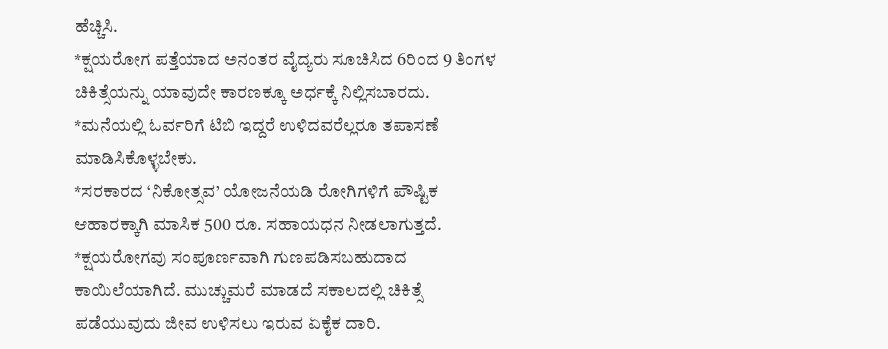ಹೆಚ್ಚಿಸಿ.
*ಕ್ಷಯರೋಗ ಪತ್ತೆಯಾದ ಅನಂತರ ವೈದ್ಯರು ಸೂಚಿಸಿದ 6ರಿಂದ 9 ತಿಂಗಳ ಚಿಕಿತ್ಸೆಯನ್ನು ಯಾವುದೇ ಕಾರಣಕ್ಕೂ ಅರ್ಧಕ್ಕೆ ನಿಲ್ಲಿಸಬಾರದು.
*ಮನೆಯಲ್ಲಿ ಓರ್ವರಿಗೆ ಟಿಬಿ ಇದ್ದರೆ ಉಳಿದವರೆಲ್ಲರೂ ತಪಾಸಣೆ ಮಾಡಿಸಿಕೊಳ್ಳಬೇಕು.
*ಸರಕಾರದ ‘ನಿಕೋತ್ಸವ’ ಯೋಜನೆಯಡಿ ರೋಗಿಗಳಿಗೆ ಪೌಷ್ಟಿಕ ಆಹಾರಕ್ಕಾಗಿ ಮಾಸಿಕ 500 ರೂ. ಸಹಾಯಧನ ನೀಡಲಾಗುತ್ತದೆ.
*ಕ್ಷಯರೋಗವು ಸಂಪೂರ್ಣವಾಗಿ ಗುಣಪಡಿಸಬಹುದಾದ ಕಾಯಿಲೆಯಾಗಿದೆ. ಮುಚ್ಚುಮರೆ ಮಾಡದೆ ಸಕಾಲದಲ್ಲಿ ಚಿಕಿತ್ಸೆ ಪಡೆಯುವುದು ಜೀವ ಉಳಿಸಲು ಇರುವ ಏಕೈಕ ದಾರಿ.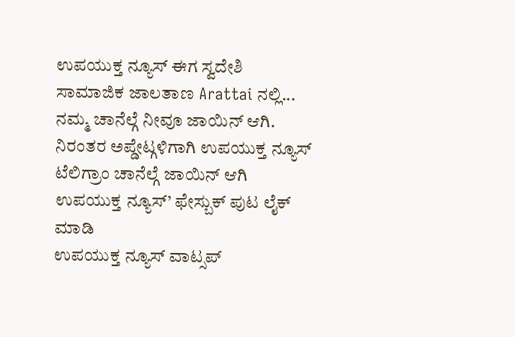ಉಪಯುಕ್ತ ನ್ಯೂಸ್ ಈಗ ಸ್ವದೇಶಿ ಸಾಮಾಜಿಕ ಜಾಲತಾಣ Arattai ನಲ್ಲಿ... ನಮ್ಮ ಚಾನೆಲ್ಗೆ ನೀವೂ ಜಾಯಿನ್ ಆಗಿ.
ನಿರಂತರ ಅಪ್ಡೇಟ್ಗಳಿಗಾಗಿ ಉಪಯುಕ್ತ ನ್ಯೂಸ್ ಟೆಲಿಗ್ರಾಂ ಚಾನೆಲ್ಗೆ ಜಾಯಿನ್ ಆಗಿ
ಉಪಯುಕ್ತ ನ್ಯೂಸ್’ ಫೇಸ್ಬುಕ್ ಪುಟ ಲೈಕ್ ಮಾಡಿ
ಉಪಯುಕ್ತ ನ್ಯೂಸ್ ವಾಟ್ಸಪ್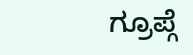ಗ್ರೂಪ್ಗೆ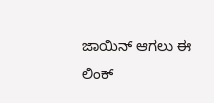ಜಾಯಿನ್ ಆಗಲು ಈ ಲಿಂಕ್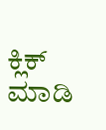ಕ್ಲಿಕ್ ಮಾಡಿ